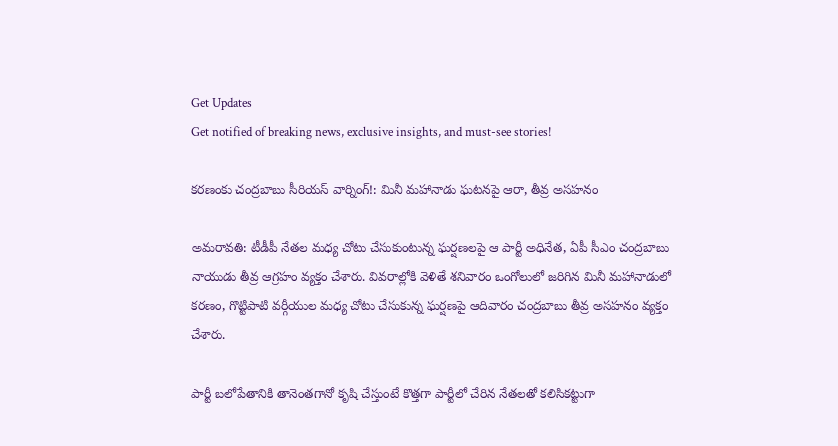Get Updates
Get notified of breaking news, exclusive insights, and must-see stories!

కరణంకు చంద్రబాబు సీరియస్ వార్నింగ్!: మినీ మహానాడు ఘటనపై ఆరా, తీవ్ర అసహనం

అమరావతి: టీడీపీ నేతల మధ్య చోటు చేసుకుంటున్న ఘర్షణలపై ఆ పార్టీ అధినేత, ఏపీ సీఎం చంద్రబాబు నాయుడు తీవ్ర ఆగ్రహం వ్యక్తం చేశారు. వివరాల్లోకి వెళితే శనివారం ఒంగోలులో జరిగిన మినీ మహానాడులో కరణం, గొట్టిపాటి వర్గీయుల మధ్య చోటు చేసుకున్న ఘర్షణపై ఆదివారం చంద్రబాబు తీవ్ర అసహనం వ్యక్తం చేశారు.

పార్టీ బలోపేతానికి తానెంతగానో కృషి చేస్తుంటే కొత్తగా పార్టీలో చేరిన నేతలతో కలిసికట్టుగా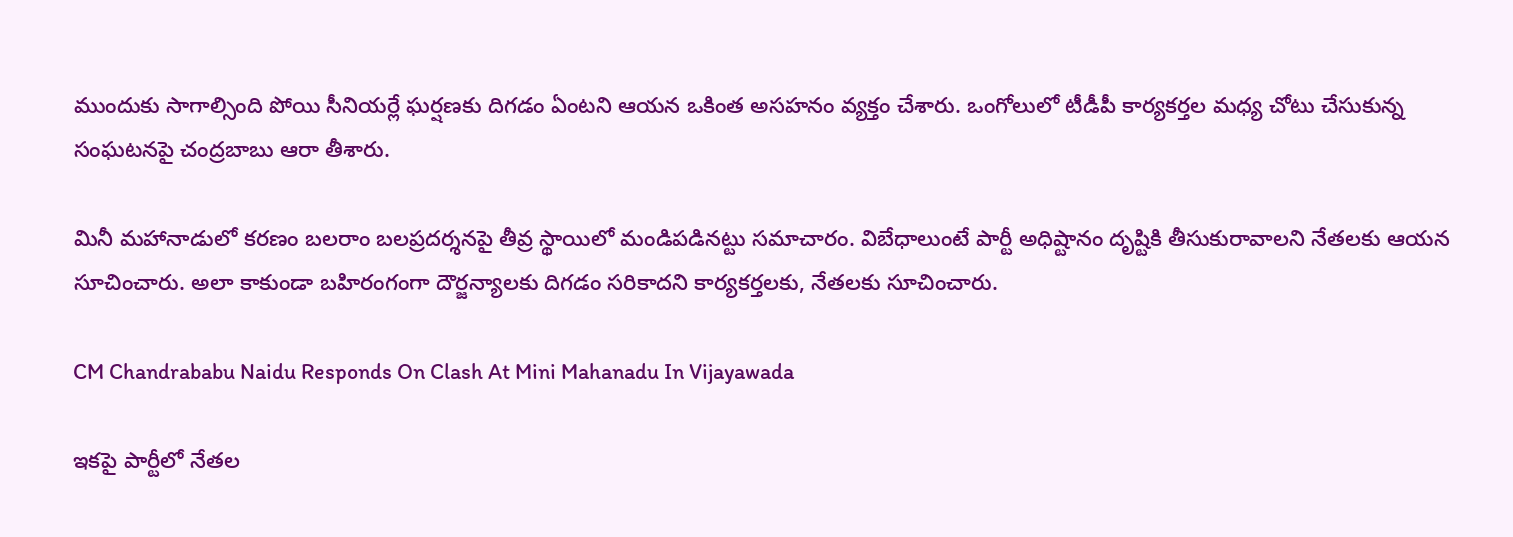ముందుకు సాగాల్సింది పోయి సీనియర్లే ఘర్షణకు దిగడం ఏంటని ఆయన ఒకింత అసహనం వ్యక్తం చేశారు. ఒంగోలులో టీడీపీ కార్యకర్తల మధ్య చోటు చేసుకున్న సంఘటనపై చంద్రబాబు ఆరా తీశారు.

మినీ మహానాడులో కరణం బలరాం బలప్రదర్శనపై తీవ్ర స్థాయిలో మండిపడినట్టు సమాచారం. విబేధాలుంటే పార్టీ అధిష్టానం దృష్టికి తీసుకురావాలని నేతలకు ఆయన సూచించారు. అలా కాకుండా బహిరంగంగా దౌర్జన్యాలకు దిగడం సరికాదని కార్యకర్తలకు, నేతలకు సూచించారు.

CM Chandrababu Naidu Responds On Clash At Mini Mahanadu In Vijayawada

ఇకపై పార్టీలో నేతల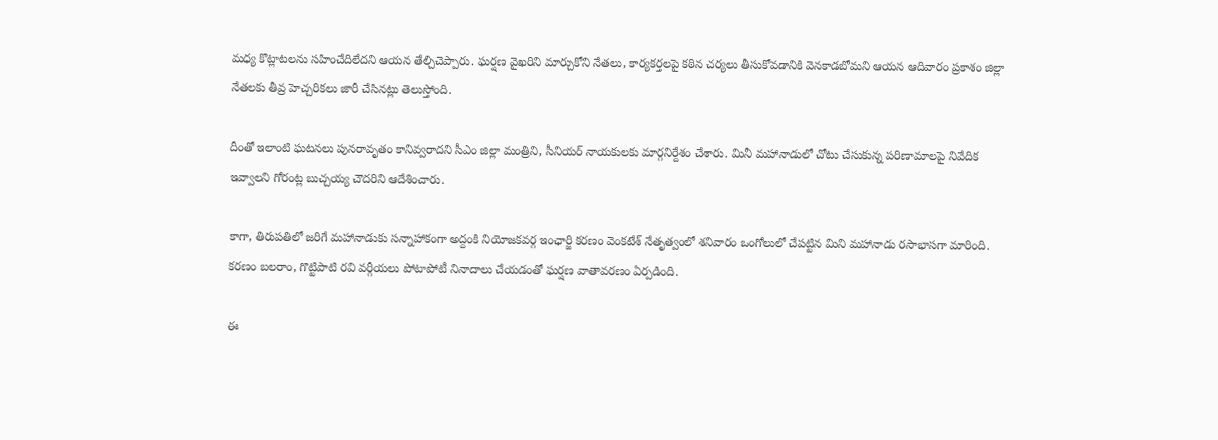మధ్య కొట్లాటలను సహించేదిలేదని ఆయన తేల్చిచెప్పారు. ఘర్షణ వైఖరిని మార్చుకోని నేతలు, కార్యకర్తలపై కఠిన చర్యలు తీసుకోవడానికి వెనకాడబోమని ఆయన ఆదివారం ప్రకాశం జిల్లా నేతలకు తీవ్ర హెచ్చరికలు జారీ చేసినట్లు తెలుస్తోంది.

దీంతో ఇలాంటి ఘటనలు పునరావృతం కానివ్వరాదని సీఎం జిల్లా మంత్రిని, సీనియర్ నాయకులకు మార్గనిర్దేశం చేశారు. మినీ మహానాడులో చోటు చేసుకున్న పరిణామాలపై నివేదిక ఇవ్వాలని గోరంట్ల బుచ్చయ్య చౌదరిని ఆదేశించారు.

కాగా, తిరుపతిలో జరిగే మహానాడుకు సన్నాహాకంగా అద్దంకి నియోజకవర్గ ఇంఛార్జి కరణం వెంకటేశ్ నేతృత్వంలో శనివారం ఒంగోలులో చేపట్టిన మిని మహానాడు రసాభాసగా మారింది. కరణం బలరాం, గొట్టిపాటి రవి వర్గీయలు పోటాపోటీ నినాదాలు చేయడంతో ఘర్షణ వాతావరణం ఏర్పడింది.

ఈ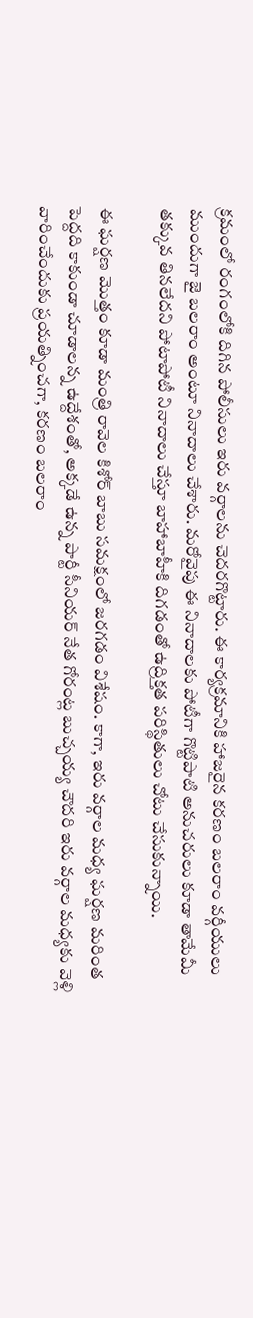క్రమంలో రంగంలోకి దిగిన పోలీసులు ఇరు వర్గాలను చెదరగొట్టారు. ఈ కార్యక్రమానికి హాజరైన కరణం బలరాం వర్గీయులు ముందుగా జై బలరాం అంటూ నినాదాలు చేశారు. మరోవైపు ఈ నినాదాలకు పోటీగా గొట్టిపాటి అనుచరులు కూడా తామేమీ తక్కువ తినలేదని పోటాపోటీ నినాదాలు చేస్తూ బాహాబాహీకి దిగడంతో ఉద్రిక్తత పరిస్థితులు చోటు చేసుకున్నాయి.

ఈ ఘర్షణ మొత్తం కూడా మంత్రి రావెల కిశోర్ బాబు సమక్షంలో జరగడం విశేషం. కాగా, ఇరు వర్గాల మధ్య ఘర్షణ మరింత పెద్దది కాకుండా చూడాలన్న ఉద్దేశంతో, అక్కడే ఉన్న పార్టీ సీనియర్ నేత గోరంట్ల బుచ్చయ్య చౌదరి ఇరు వర్గాల మధ్యకు వెళ్లి వారించేందుకు ప్రయత్నించగా, కరణం బలరాం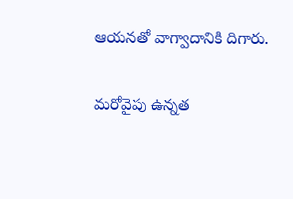ఆయనతో వాగ్వాదానికి దిగారు.

మరోవైపు ఉన్నత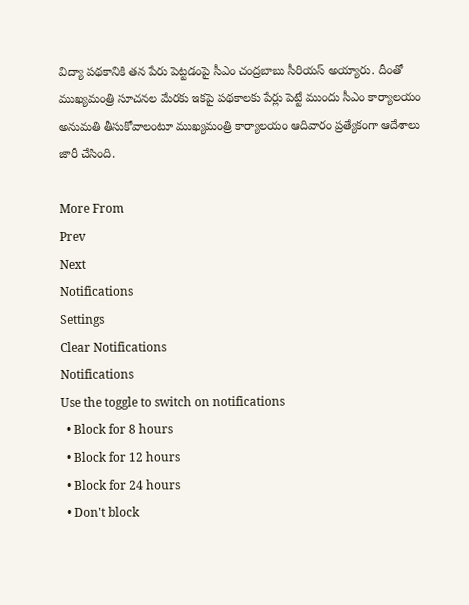విద్యా పథకానికి తన పేరు పెట్టడంపై సీఎం చంద్రబాబు సీరియస్ అయ్యారు. దీంతో ముఖ్యమంత్రి సూచనల మేరకు ఇకపై పథకాలకు పేర్లు పెట్టే ముందు సీఎం కార్యాలయం అనుమతి తీసుకోవాలంటూ ముఖ్యమంత్రి కార్యాలయం ఆదివారం ప్రత్యేకంగా ఆదేశాలు జారీ చేసింది.

More From
Prev
Next
Notifications
Settings
Clear Notifications
Notifications
Use the toggle to switch on notifications
  • Block for 8 hours
  • Block for 12 hours
  • Block for 24 hours
  • Don't block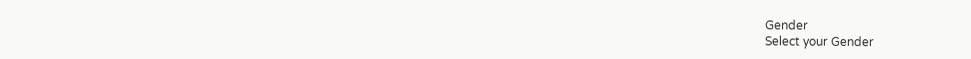Gender
Select your Gender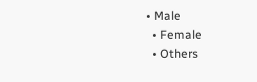• Male
  • Female
  • Others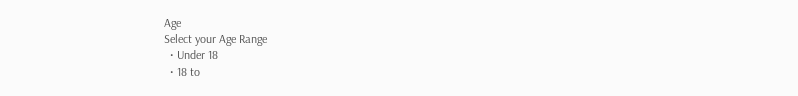Age
Select your Age Range
  • Under 18
  • 18 to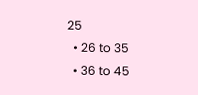25
  • 26 to 35
  • 36 to 45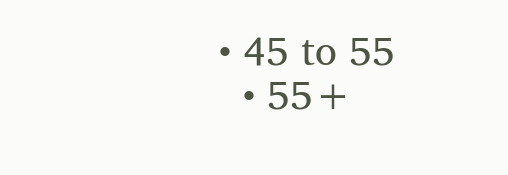• 45 to 55
  • 55+